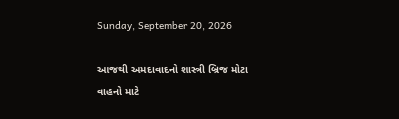Sunday, September 20, 2026

આજથી અમદાવાદનો શાસ્ત્રી બ્રિજ મોટા વાહનો માટે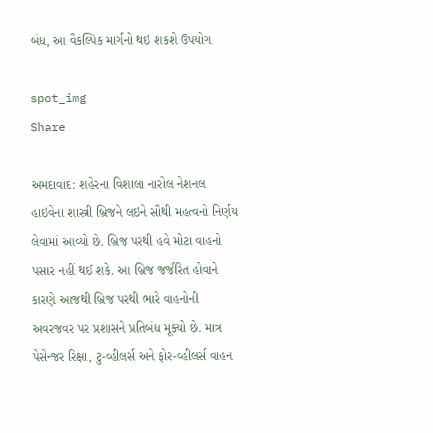બંધ, આ વૈકલ્પિક માર્ગનો થઇ શકશે ઉપયોગ

spot_img
Share

અમદાવાદ: શહેરના વિશાલા નારોલ નેશનલ હાઇવેના શાસ્ત્રી બ્રિજને લઇને સૌથી મહત્વનો નિર્ણય લેવામાં આવ્યો છે. બ્રિજ પરથી હવે મોટા વાહનો પસાર નહીં થઈ શકે. આ બ્રિજ જર્જરિત હોવાને કારણે આજથી બ્રિજ પરથી ભારે વાહનોની અવરજવર પર પ્રશાસને પ્રતિબંધ મૂક્યો છે. માત્ર પેસેન્જર રિક્ષા, ટુ-વ્હીલર્સ અને ફોર-વ્હીલર્સ વાહન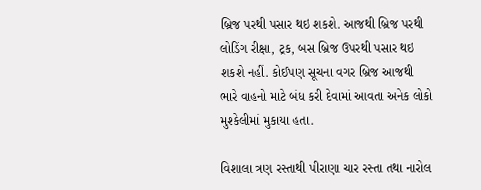બ્રિજ પરથી પસાર થઇ શકશે. આજથી બ્રિજ પરથી લોડિંગ રીક્ષા, ટ્રક, બસ બ્રિજ ઉપરથી પસાર થઇ શકશે નહીં. કોઈપણ સૂચના વગર બ્રિજ આજથી ભારે વાહનો માટે બંધ કરી દેવામાં આવતા અનેક લોકો મુશ્કેલીમાં મુકાયા હતા.

વિશાલા ત્રણ રસ્તાથી પીરાણા ચાર રસ્તા તથા નારોલ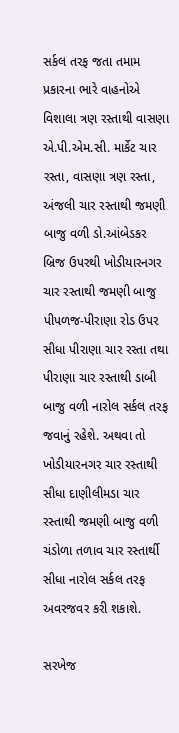સર્કલ તરફ જતા તમામ પ્રકારના ભારે વાહનોએ વિશાલા ત્રણ રસ્તાથી વાસણા એ.પી.એમ.સી. માર્કેટ ચાર રસ્તા, વાસણા ત્રણ રસ્તા, અંજલી ચાર રસ્તાથી જમણી બાજુ વળી ડો.આંબેડકર બ્રિજ ઉપરથી ખોડીયારનગર ચાર રસ્તાથી જમણી બાજુ પીપળજ-પીરાણા રોડ ઉપર સીધા પીરાણા ચાર રસ્તા તથા પીરાણા ચાર રસ્તાથી ડાબી બાજુ વળી નારોલ સર્કલ તરફ જવાનું રહેશે. અથવા તો ખોડીયારનગર ચાર રસ્તાથી સીધા દાણીલીમડા ચાર રસ્તાથી જમણી બાજુ વળી ચંડોળા તળાવ ચાર રસ્તાર્થી સીધા નારોલ સર્કલ તરફ અવરજવર કરી શકાશે.

સરખેજ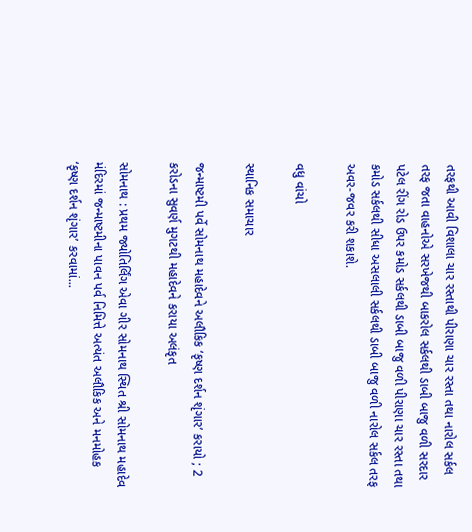તરફથી આવી વિશાલા ચાર રસ્તાથી પીરાણા ચાર રસ્તા તથા નારોલ સર્કલ તરફ જતા વાહનોએ સરખેજથી બાકરોલ સર્કલથી ડાબી બાજુ વળી સરદાર પટેલ રીંગ રોડ ઉપર કમોડ સર્કલથી ડાબી બાજુ વળી પીરાણા ચાર રસ્તા તથા કમોડ સર્કલથી સીધા અસલાલી સર્કલથી ડાબી બાજુ વળી નારોલ સર્કલ તરફ અવર-જવર કરી શકાશે.

વધુ વાંચો

સ્થાનિક સમાચાર

જન્માષ્ટમી પર્વે સોમનાથ મહાદેવને અલૌકિક ‘કૃષ્ણ દર્શન શૃંગાર’ કરાયો ; 2 કરોડના સુવર્ણ મુગટથી મહાદેવને કરાયા અલંકૃત

સોમનાથ : પ્રથમ જ્યોતિર્લિંગ એવા ગીર સોમનાથ સ્થિત શ્રી સોમનાથ મહાદેવ મંદિરમાં જન્માષ્ટમીના પાવન પર્વ નિમિત્તે અત્યંત અલૌકિક અને મનમોહક ‘કૃષ્ણ દર્શન શૃંગાર’ કરવામાં...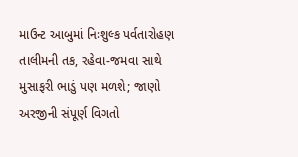માઉન્ટ આબુમાં નિઃશુલ્ક પર્વતારોહણ તાલીમની તક, રહેવા-જમવા સાથે મુસાફરી ભાડું પણ મળશે; જાણો અરજીની સંપૂર્ણ વિગતો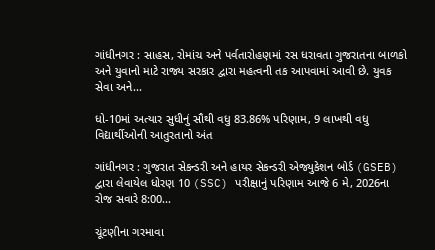ગાંધીનગર : સાહસ, રોમાંચ અને પર્વતારોહણમાં રસ ધરાવતા ગુજરાતના બાળકો અને યુવાનો માટે રાજ્ય સરકાર દ્વારા મહત્વની તક આપવામાં આવી છે. યુવક સેવા અને...

ધો-10માં અત્યાર સુધીનું સૌથી વધુ 83.86% પરિણામ, 9 લાખથી વધુ વિદ્યાર્થીઓની આતુરતાનો અંત

ગાંધીનગર : ગુજરાત સેકન્ડરી અને હાયર સેકન્ડરી એજ્યુકેશન બોર્ડ (GSEB) દ્વારા લેવાયેલ ધોરણ 10 (SSC) પરીક્ષાનું પરિણામ આજે 6 મે, 2026ના રોજ સવારે 8:00...

ચૂંટણીના ગરમાવા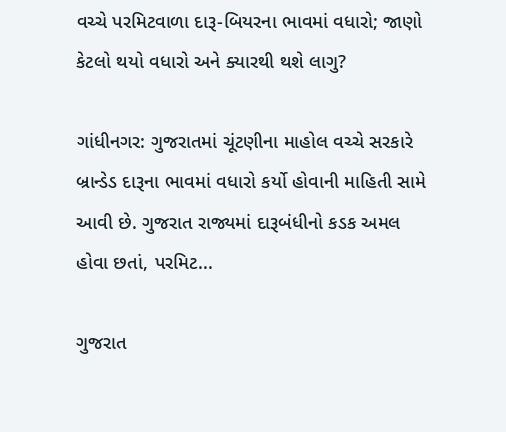વચ્ચે પરમિટવાળા દારૂ-બિયરના ભાવમાં વધારો; જાણો કેટલો થયો વધારો અને ક્યારથી થશે લાગુ?

ગાંધીનગર: ગુજરાતમાં ચૂંટણીના માહોલ વચ્ચે સરકારે બ્રાન્ડેડ દારૂના ભાવમાં વધારો કર્યો હોવાની માહિતી સામે આવી છે. ગુજરાત રાજ્યમાં દારૂબંધીનો કડક અમલ હોવા છતાં, પરમિટ...

ગુજરાત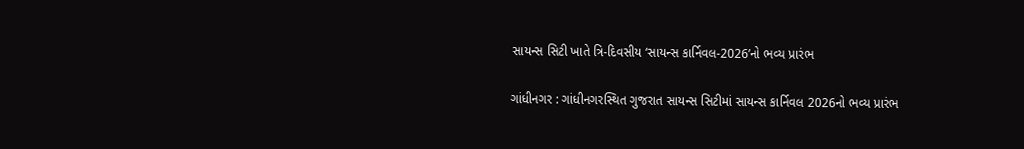સાયન્સ સિટી ખાતે ત્રિ-દિવસીય ‘સાયન્સ કાર્નિવલ-2026’નો ભવ્ય પ્રારંભ

ગાંધીનગર : ગાંધીનગરસ્થિત ગુજરાત સાયન્સ સિટીમાં સાયન્સ કાર્નિવલ 2026નો ભવ્ય પ્રારંભ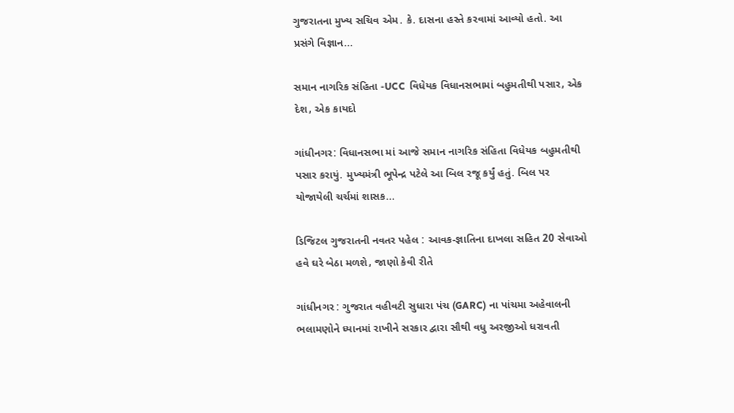ગુજરાતના મુખ્ય સચિવ એમ. કે. દાસના હસ્તે કરવામાં આવ્યો હતો. આ પ્રસંગે વિજ્ઞાન...

સમાન નાગરિક સંહિતા -UCC વિધેયક વિધાનસભામાં બહુમતીથી પસાર, એક દેશ, એક કાયદો

ગાંધીનગર: વિધાનસભા માં આજે સમાન નાગરિક સંહિતા વિધેયક બહુમતીથી પસાર કરાયું. મુખ્યમંત્રી ભૂપેન્દ્ર પટેલે આ બિલ રજૂ કર્યું હતું. બિલ પર યોજાયેલી ચર્ચમાં શાસક...

ડિજિટલ ગુજરાતની નવતર પહેલ : આવક-જ્ઞાતિના દાખલા સહિત 20 સેવાઓ હવે ઘરે બેઠા મળશે, જાણો કેવી રીતે

ગાંધીનગર : ગુજરાત વહીવટી સુધારા પંચ (GARC) ના પાંચમા અહેવાલની ભલામણોને ધ્યાનમાં રાખીને સરકાર દ્વારા સૌથી વધુ અરજીઓ ધરાવતી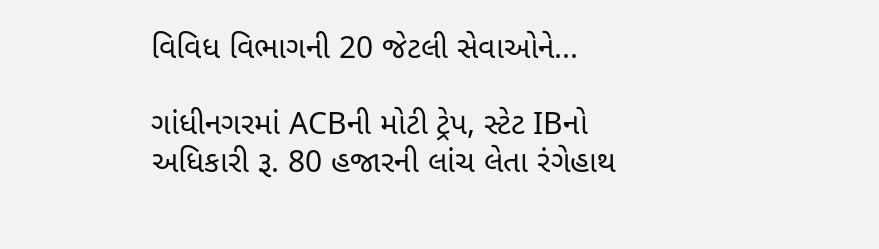વિવિધ વિભાગની 20 જેટલી સેવાઓને...

ગાંધીનગરમાં ACBની મોટી ટ્રેપ, સ્ટેટ IBનો અધિકારી રૂ. 80 હજારની લાંચ લેતા રંગેહાથ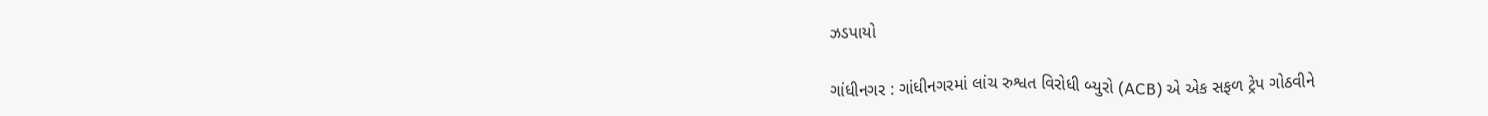ઝડપાયો

ગાંધીનગર : ગાંધીનગરમાં લાંચ રુશ્વત વિરોધી બ્યુરો (ACB) એ એક સફળ ટ્રેપ ગોઠવીને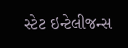સ્ટેટ ઇન્ટેલીજન્સ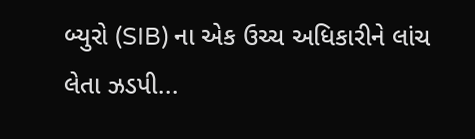બ્યુરો (SIB) ના એક ઉચ્ચ અધિકારીને લાંચ લેતા ઝડપી...